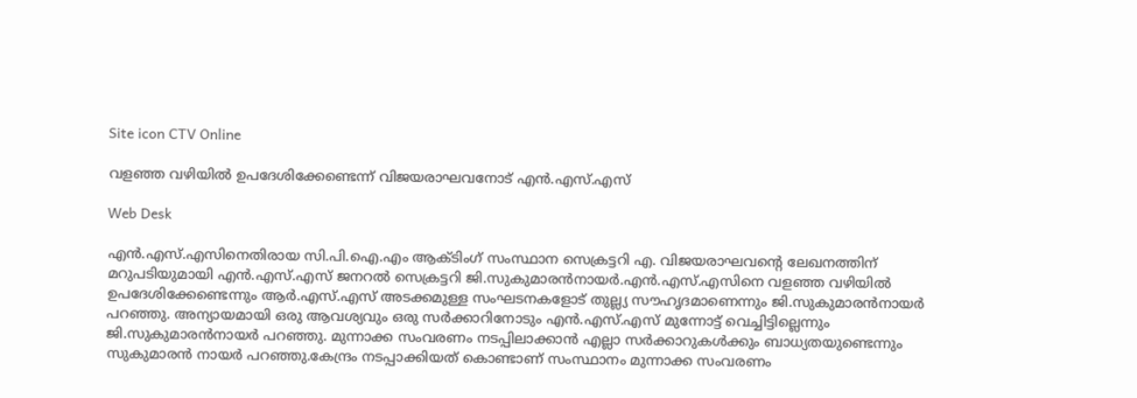Site icon CTV Online

വളഞ്ഞ വഴിയില്‍ ഉപദേശിക്കേണ്ടെന്ന് വിജയരാഘവനോട് എന്‍.എസ്.എസ്

Web Desk

എന്‍.എസ്.എസിനെതിരായ സി.പി.ഐ.എം ആക്ടിംഗ് സംസ്ഥാന സെക്രട്ടറി എ. വിജയരാഘവന്റെ ലേഖനത്തിന് മറുപടിയുമായി എന്‍.എസ്.എസ് ജനറല്‍ സെക്രട്ടറി ജി.സുകുമാരന്‍നായര്‍.എന്‍.എസ്.എസിനെ വളഞ്ഞ വഴിയില്‍ ഉപദേശിക്കേണ്ടെന്നും ആര്‍.എസ്.എസ് അടക്കമുള്ള സംഘടനകളോട് തുല്ല്യ സൗഹൃദമാണെന്നും ജി.സുകുമാരന്‍നായര്‍ പറഞ്ഞു. അന്യായമായി ഒരു ആവശ്യവും ഒരു സര്‍ക്കാറിനോടും എന്‍.എസ്.എസ് മുന്നോട്ട് വെച്ചിട്ടില്ലെന്നും ജി.സുകുമാരന്‍നായര്‍ പറഞ്ഞു. മുന്നാക്ക സംവരണം നടപ്പിലാക്കാന്‍ എല്ലാ സര്‍ക്കാറുകള്‍ക്കും ബാധ്യതയുണ്ടെന്നും സുകുമാരന്‍ നായര്‍ പറഞ്ഞു.കേന്ദ്രം നടപ്പാക്കിയത് കൊണ്ടാണ് സംസ്ഥാനം മുന്നാക്ക സംവരണം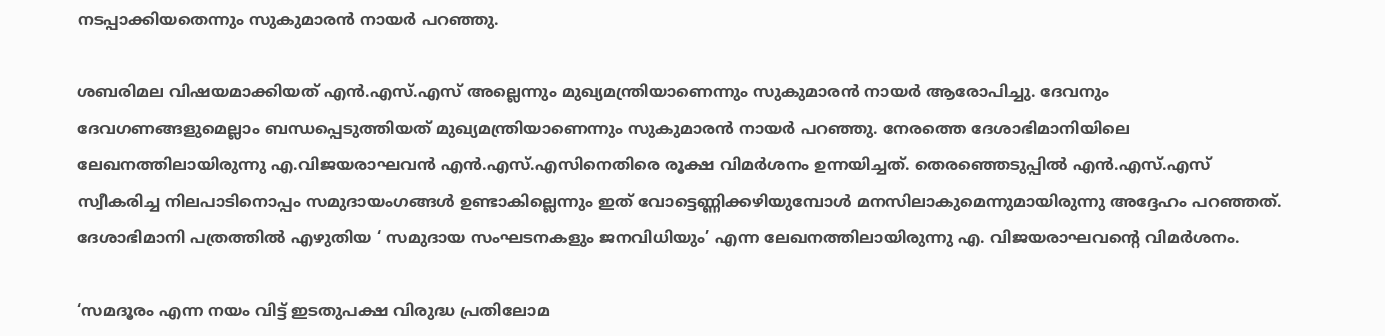നടപ്പാക്കിയതെന്നും സുകുമാരന്‍ നായര്‍ പറഞ്ഞു.

ശബരിമല വിഷയമാക്കിയത് എന്‍.എസ്.എസ് അല്ലെന്നും മുഖ്യമന്ത്രിയാണെന്നും സുകുമാരന്‍ നായര്‍ ആരോപിച്ചു. ദേവനും ദേവഗണങ്ങളുമെല്ലാം ബന്ധപ്പെടുത്തിയത് മുഖ്യമന്ത്രിയാണെന്നും സുകുമാരന്‍ നായര്‍ പറഞ്ഞു. നേരത്തെ ദേശാഭിമാനിയിലെ ലേഖനത്തിലായിരുന്നു എ.വിജയരാഘവന്‍ എന്‍.എസ്.എസിനെതിരെ രൂക്ഷ വിമര്‍ശനം ഉന്നയിച്ചത്. തെരഞ്ഞെടുപ്പില്‍ എന്‍.എസ്.എസ് സ്വീകരിച്ച നിലപാടിനൊപ്പം സമുദായംഗങ്ങള്‍ ഉണ്ടാകില്ലെന്നും ഇത് വോട്ടെണ്ണിക്കഴിയുമ്പോള്‍ മനസിലാകുമെന്നുമായിരുന്നു അദ്ദേഹം പറഞ്ഞത്. ദേശാഭിമാനി പത്രത്തില്‍ എഴുതിയ ‘ സമുദായ സംഘടനകളും ജനവിധിയും’ എന്ന ലേഖനത്തിലായിരുന്നു എ. വിജയരാഘവന്റെ വിമര്‍ശനം.

‘സമദൂരം എന്ന നയം വിട്ട് ഇടതുപക്ഷ വിരുദ്ധ പ്രതിലോമ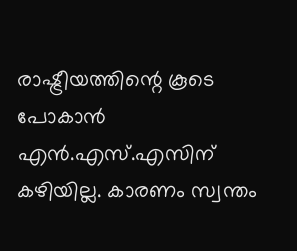രാഷ്ട്രീയത്തിന്റെ കൂടെ പോകാന്‍ എന്‍.എസ്.എസിന് കഴിയില്ല. കാരണം സ്വന്തം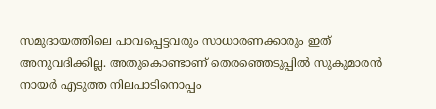സമുദായത്തിലെ പാവപ്പെട്ടവരും സാധാരണക്കാരും ഇത് അനുവദിക്കില്ല. അതുകൊണ്ടാണ് തെരഞ്ഞെടുപ്പില്‍ സുകുമാരന്‍ നായര്‍ എടുത്ത നിലപാടിനൊപ്പം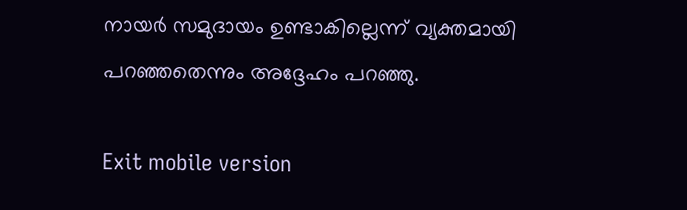നായര്‍ സമുദായം ഉണ്ടാകില്ലെന്ന് വ്യക്തമായി പറഞ്ഞതെന്നും അദ്ദേഹം പറഞ്ഞു.

Exit mobile version